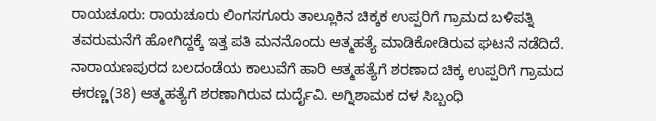ರಾಯಚೂರು: ರಾಯಚೂರು ಲಿಂಗಸಗೂರು ತಾಲ್ಲೂಕಿನ ಚಿಕ್ಕಕ ಉಪ್ಪರಿಗೆ ಗ್ರಾಮದ ಬಳಿಪತ್ನಿ ತವರುಮನೆಗೆ ಹೋಗಿದ್ದಕ್ಕೆ ಇತ್ತ ಪತಿ ಮನನೊಂದು ಆತ್ಮಹತ್ಯೆ ಮಾಡಿಕೋಡಿರುವ ಘಟನೆ ನಡೆದಿದೆ. ನಾರಾಯಣಪುರದ ಬಲದಂಡೆಯ ಕಾಲುವೆಗೆ ಹಾರಿ ಆತ್ಮಹತ್ಯೆಗೆ ಶರಣಾದ ಚಿಕ್ಕ ಉಪ್ಪರಿಗೆ ಗ್ರಾಮದ ಈರಣ್ಣ(38) ಆತ್ಮಹತ್ಯೆಗೆ ಶರಣಾಗಿರುವ ದುರ್ದೈವಿ. ಅಗ್ನಿಶಾಮಕ ದಳ ಸಿಬ್ಬಂಧಿ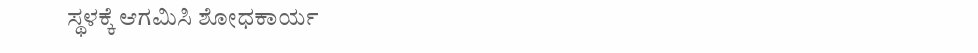ಸ್ಥಳಕ್ಕೆ ಆಗಮಿಸಿ ಶೋಧಕಾರ್ಯ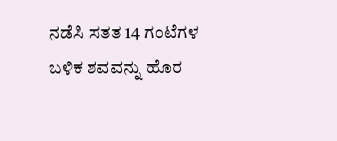ನಡೆಸಿ ಸತತ 14 ಗಂಟೆಗಳ ಬಳಿಕ ಶವವನ್ನು ಹೊರ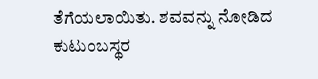ತೆಗೆಯಲಾಯಿತು. ಶವವನ್ನು ನೋಡಿದ ಕುಟುಂಬಸ್ಥರ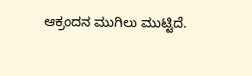ಆಕ್ರಂದನ ಮುಗಿಲು ಮುಟ್ಟಿದೆ.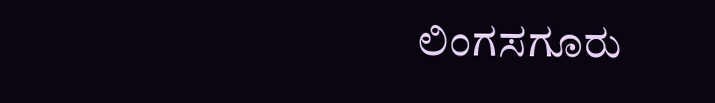ಲಿಂಗಸಗೂರು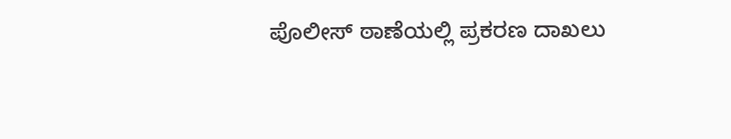ಪೊಲೀಸ್ ಠಾಣೆಯಲ್ಲಿ ಪ್ರಕರಣ ದಾಖಲು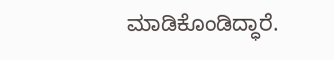ಮಾಡಿಕೊಂಡಿದ್ಧಾರೆ.